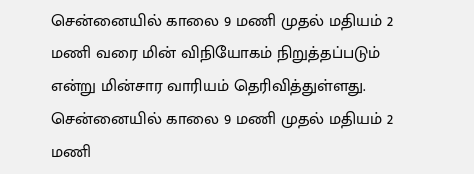சென்னையில் காலை 9 மணி முதல் மதியம் 2 மணி வரை மின் விநியோகம் நிறுத்தப்படும் என்று மின்சார வாரியம் தெரிவித்துள்ளது.
சென்னையில் காலை 9 மணி முதல் மதியம் 2 மணி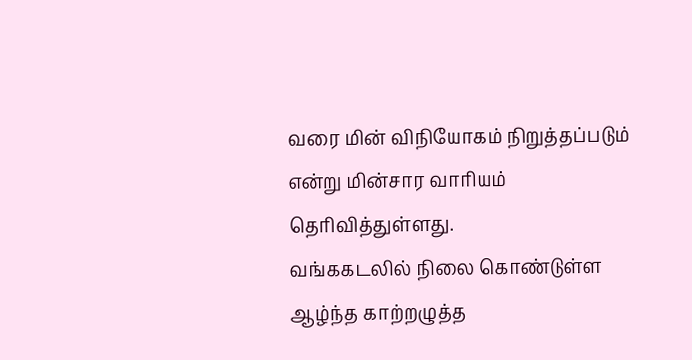வரை மின் விநியோகம் நிறுத்தப்படும் என்று மின்சார வாரியம் தெரிவித்துள்ளது.
வங்ககடலில் நிலை கொண்டுள்ள ஆழ்ந்த காற்றழுத்த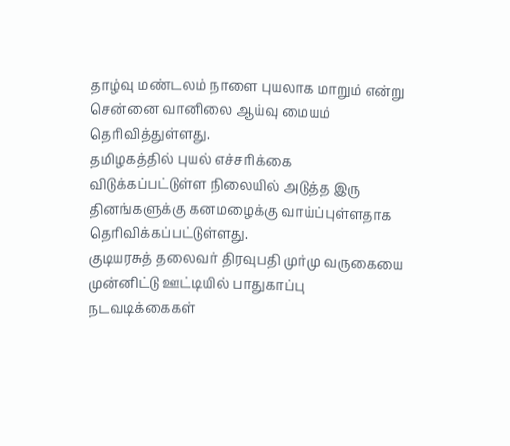தாழ்வு மண்டலம் நாளை புயலாக மாறும் என்று சென்னை வானிலை ஆய்வு மையம் தெரிவித்துள்ளது.
தமிழகத்தில் புயல் எச்சரிக்கை விடுக்கப்பட்டுள்ள நிலையில் அடுத்த இரு தினங்களுக்கு கனமழைக்கு வாய்ப்புள்ளதாக தெரிவிக்கப்பட்டுள்ளது.
குடியரசுத் தலைவர் திரவுபதி முர்மு வருகையை முன்னிட்டு ஊட்டியில் பாதுகாப்பு நடவடிக்கைகள்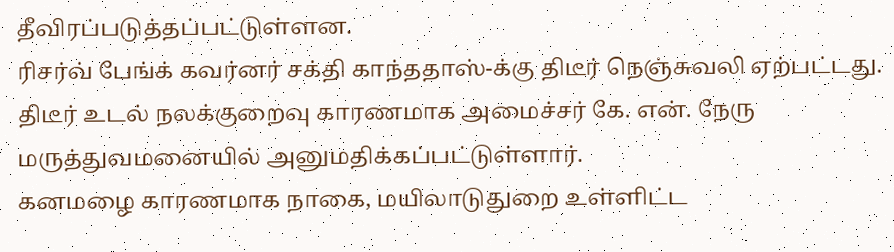தீவிரப்படுத்தப்பட்டுள்ளன.
ரிசர்வ் பேங்க் கவர்னர் சக்தி காந்ததாஸ்-க்கு திடீர் நெஞ்சுவலி ஏற்பட்டது.
திடீர் உடல் நலக்குறைவு காரணமாக அமைச்சர் கே. என். நேரு மருத்துவமனையில் அனுமதிக்கப்பட்டுள்ளார்.
கனமழை காரணமாக நாகை, மயிலாடுதுறை உள்ளிட்ட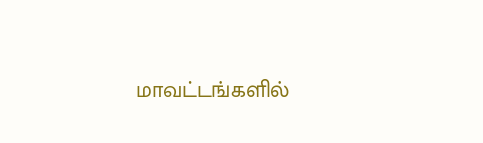மாவட்டங்களில்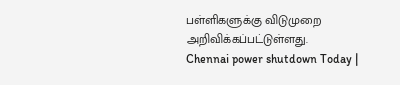பள்ளிகளுக்கு விடுமுறை அறிவிக்கப்பட்டுள்ளது.
Chennai power shutdown Today |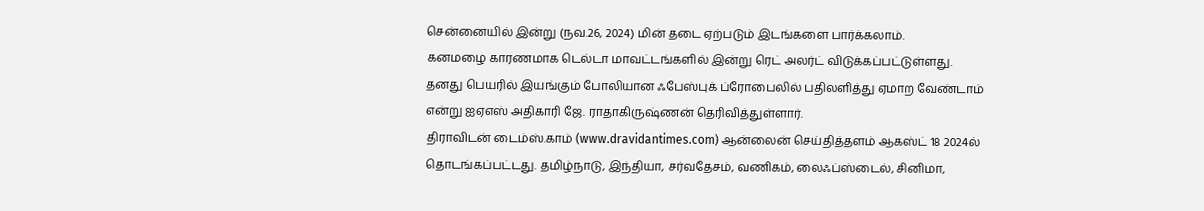சென்னையில் இன்று (நவ.26, 2024) மின் தடை ஏற்படும் இடங்களை பார்க்கலாம்.
கனமழை காரணமாக டெல்டா மாவட்டங்களில் இன்று ரெட் அலர்ட் விடுக்கப்பட்டுள்ளது.
தனது பெயரில் இயங்கும் போலியான ஃபேஸ்புக் ப்ரோபைலில் பதிலளித்து ஏமாற வேண்டாம் என்று ஐஏஎஸ் அதிகாரி ஜே. ராதாகிருஷ்ணன் தெரிவித்துள்ளார்.
திராவிடன் டைம்ஸ்.காம் (www.dravidantimes.com) ஆன்லைன் செய்தித்தளம் ஆகஸ்ட் 18 2024ல் தொடங்கப்பட்டது. தமிழ்நாடு, இந்தியா, சர்வதேசம், வணிகம், லைஃப்ஸ்டைல், சினிமா,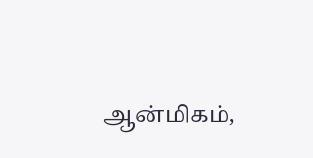ஆன்மிகம்,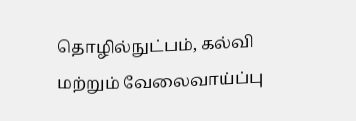தொழில்நுட்பம், கல்வி மற்றும் வேலைவாய்ப்பு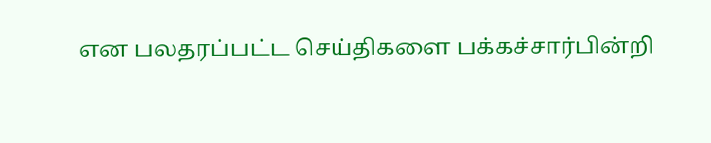என பலதரப்பட்ட செய்திகளை பக்கச்சார்பின்றி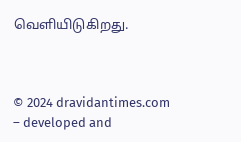வெளியிடுகிறது.



© 2024 dravidantimes.com – developed and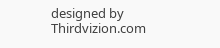designed by Thirdvizion.com